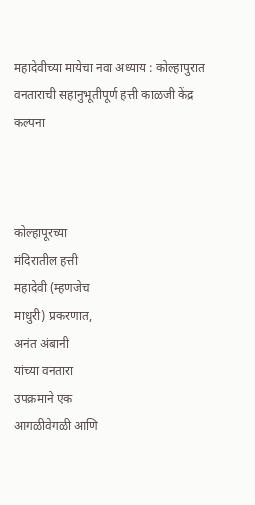महादेवीच्या मायेचा नवा अध्याय : कोल्हापुरात वनताराची सहानुभूतीपूर्ण हत्ती काळजी केंद्र कल्पना



कोल्हापूरच्या
मंदिरातील हत्ती
महादेवी (म्हणजेच
माधुरी) प्रकरणात,
अनंत अंबानी
यांच्या वनतारा
उपक्रमाने एक
आगळीवेगळी आणि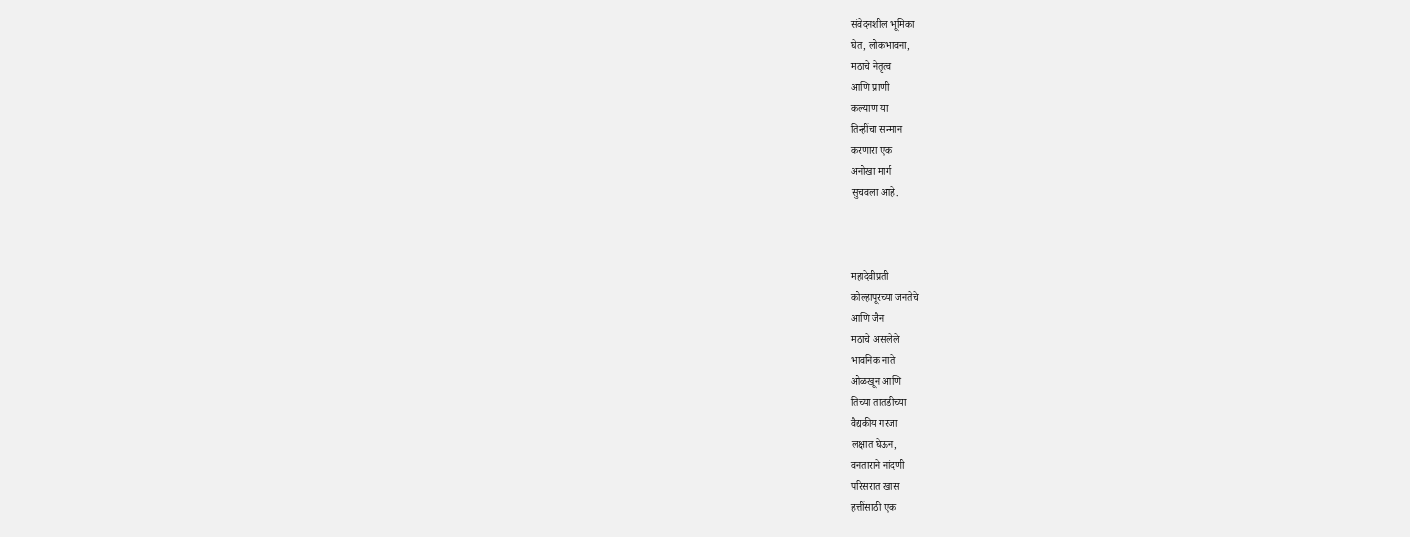संवेदनशील भूमिका
घेत, लोकभावना,
मठाचे नेतृत्व
आणि प्राणी
कल्याण या
तिन्हींचा सन्मान
करणारा एक
अनोखा मार्ग
सुचवला आहे.



महादेवीप्रती
कोल्हापूरच्या जनतेचे
आणि जैन
मठाचे असलेले
भावनिक नाते
ओळखून आणि
तिच्या तातडीच्या
वैद्यकीय गरजा
लक्षात घेऊन,
वनताराने नांदणी
परिसरात खास
हत्तींसाठी एक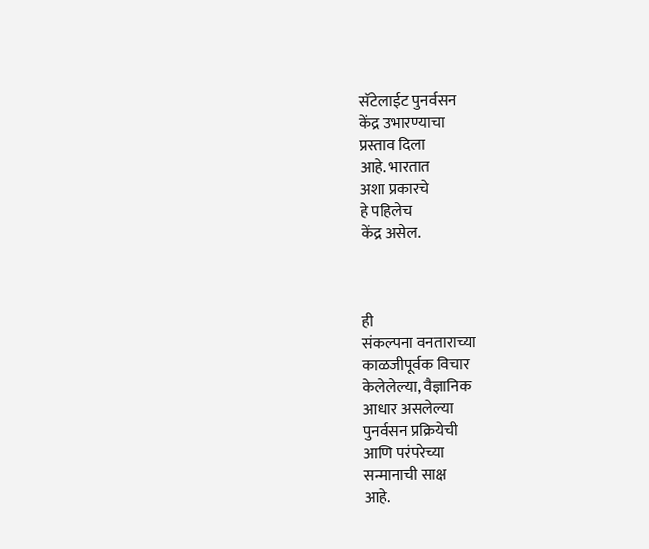सॅटेलाईट पुनर्वसन
केंद्र उभारण्याचा
प्रस्ताव दिला
आहे. भारतात
अशा प्रकारचे
हे पहिलेच
केंद्र असेल.



ही
संकल्पना वनताराच्या
काळजीपूर्वक विचार
केलेलेल्या, वैज्ञानिक
आधार असलेल्या
पुनर्वसन प्रक्रियेची
आणि परंपरेच्या
सन्मानाची साक्ष
आहे.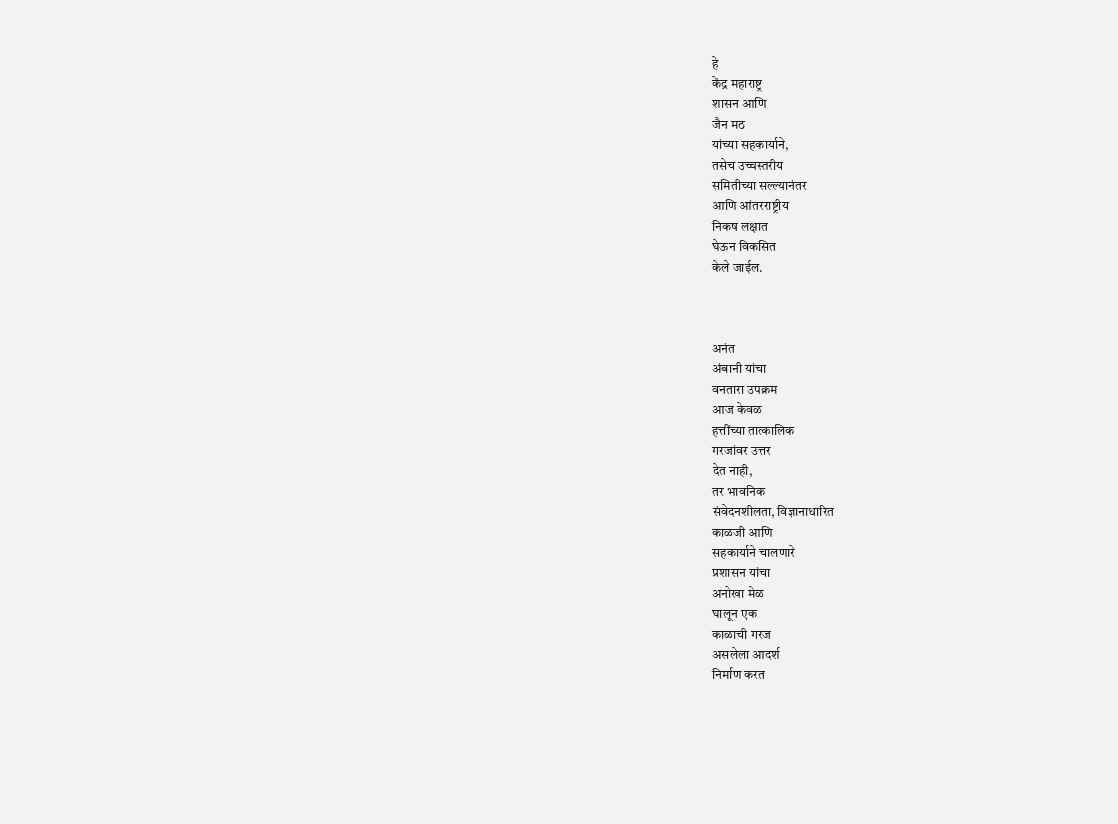हे
केंद्र महाराष्ट्र
शासन आणि
जैन मठ
यांच्या सहकार्याने,
तसेच उच्चस्तरीय
समितीच्या सल्ल्यानंतर
आणि आंतरराष्ट्रीय
निकष लक्षात
घेऊन विकसित
केले जाईल.



अनंत
अंबानी यांचा
वनतारा उपक्रम
आज केवळ
हत्तींच्या तात्कालिक
गरजांवर उत्तर
देत नाही,
तर भावनिक
संवेदनशीलता, विज्ञानाधारित
काळजी आणि
सहकार्याने चालणारे
प्रशासन यांचा
अनोखा मेळ
घालून एक
काळाची गरज
असलेला आदर्श
निर्माण करत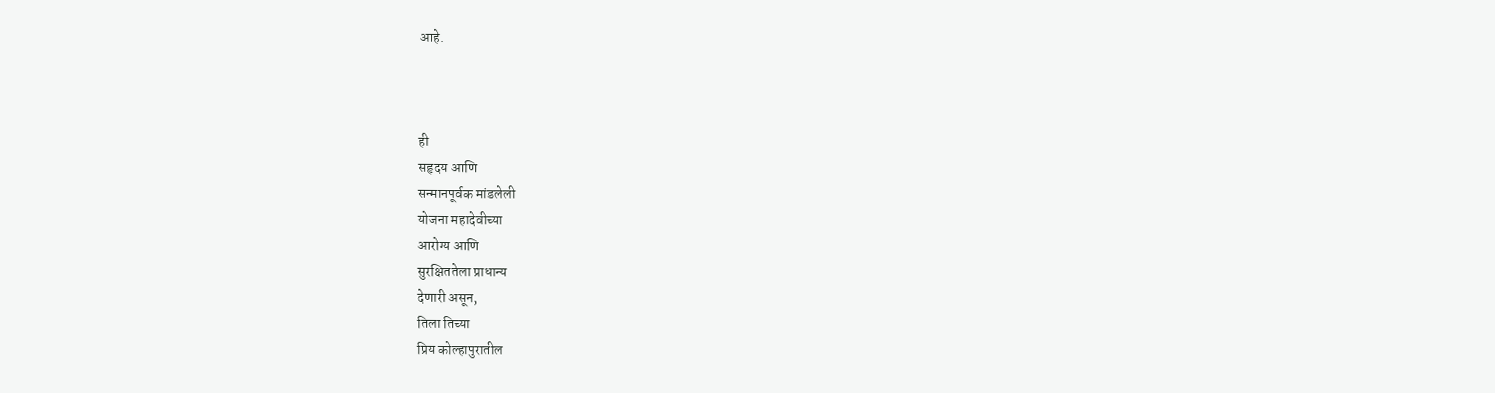आहे.



ही
सहृदय आणि
सन्मानपूर्वक मांडलेली
योजना महादेवीच्या
आरोग्य आणि
सुरक्षिततेला प्राधान्य
देणारी असून,
तिला तिच्या
प्रिय कोल्हापुरातील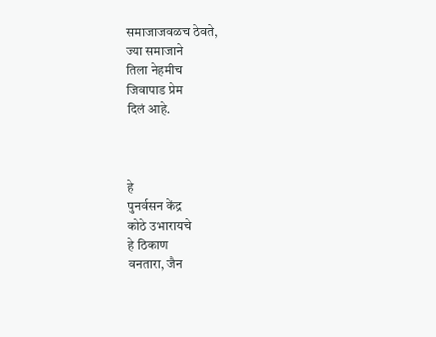समाजाजवळच ठेवते,
ज्या समाजाने
तिला नेहमीच
जिवापाड प्रेम
दिलं आहे.



हे
पुनर्वसन केंद्र
कोठे उभारायचे
हे ठिकाण
वनतारा, जैन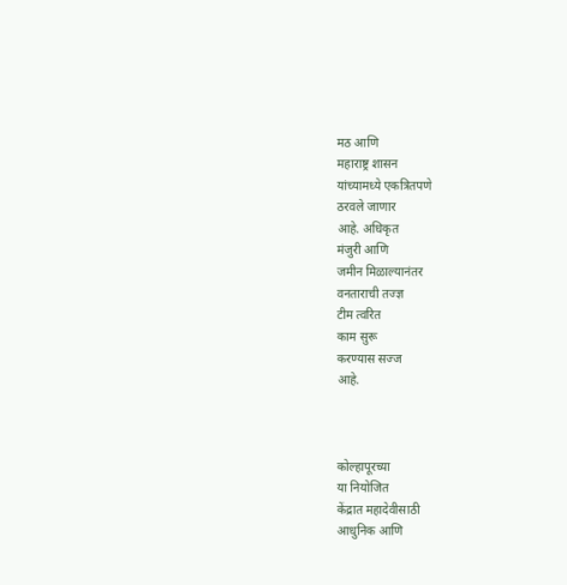मठ आणि
महाराष्ट्र शासन
यांच्यामध्ये एकत्रितपणे
ठरवले जाणार
आहे. अधिकृत
मंजुरी आणि
जमीन मिळाल्यानंतर
वनताराची तज्ज्ञ
टीम त्वरित
काम सुरू
करण्यास सज्ज
आहे.



कोल्हापूरच्या
या नियोजित
केंद्रात महादेवीसाठी
आधुनिक आणि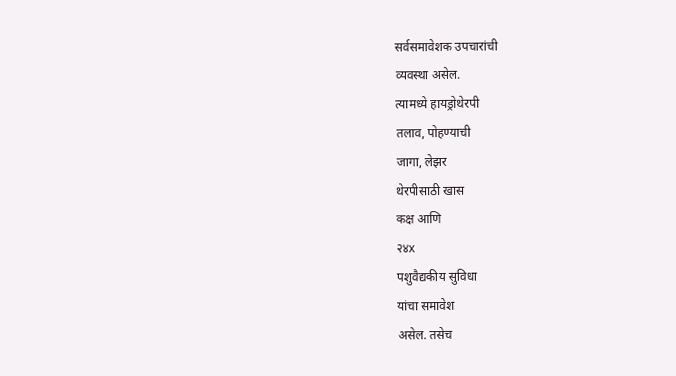सर्वसमावेशक उपचारांची
व्यवस्था असेल.
त्यामध्ये हायड्रोथेरपी
तलाव, पोहण्याची
जागा, लेझर
थेरपीसाठी खास
कक्ष आणि
२४x
पशुवैद्यकीय सुविधा
यांचा समावेश
असेल. तसेच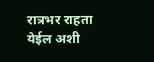रात्रभर राहता
येईल अशी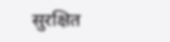सुरक्षित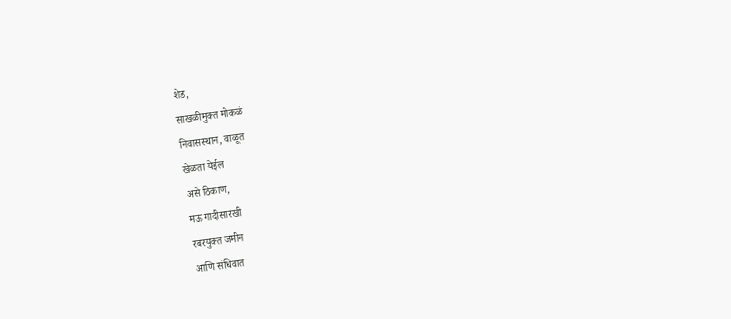शेड,
साखळीमुक्त मोकळं
निवासस्थान, वाळूत
खेळता येईल
असे ठिकाण,
मऊ गादीसारखी
रबरयुक्त जमीन
आणि संधिवात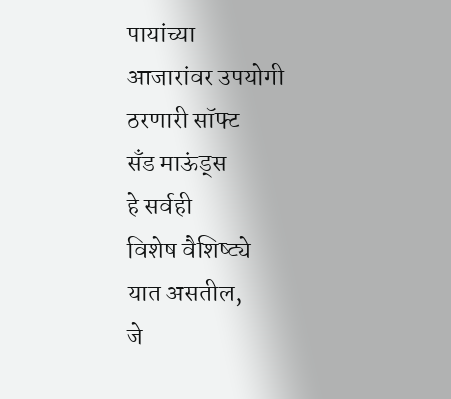पायांच्या
आजारांवर उपयोगी
ठरणारी सॉफ्ट
सँड माऊंड्स
हे सर्वही
विशेष वैशिष्ट्ये
यात असतील,
जे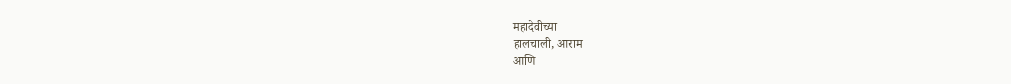महादेवीच्या
हालचाली, आराम
आणि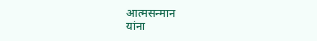आत्मसन्मान
यांना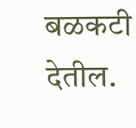बळकटी
देतील.